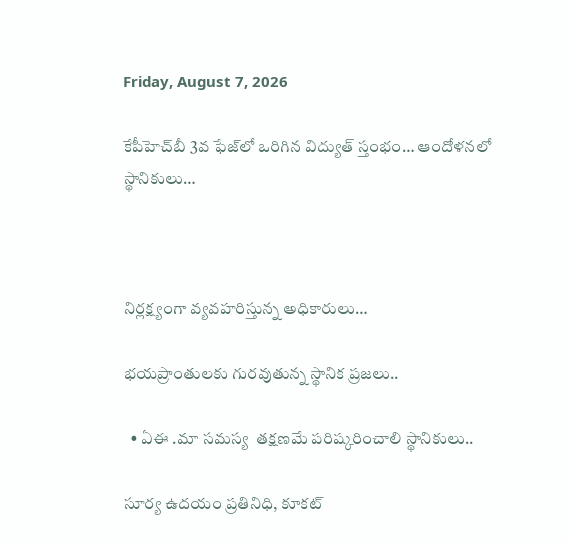Friday, August 7, 2026

కేపీహెచ్‌బీ 3వ ఫేజ్‌లో ఒరిగిన విద్యుత్ స్తంభం… ఆందోళనలో స్థానికులు…



నిర్లక్ష్యంగా వ్యవహరిస్తున్న అధికారులు…

భయప్రాంతులకు గురవుతున్న స్థానిక ప్రజలు..

  • ఏఈ .మా సమస్య  తక్షణమే పరిష్కరించాలి స్థానికులు..

సూర్య ఉదయం ప్రతినిధి, కూకట్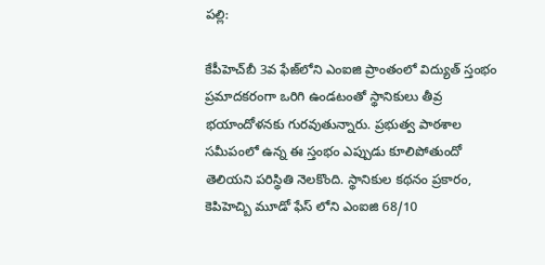పల్లి:

కేపీహెచ్‌బీ 3వ ఫేజ్‌లోని ఎంఐజి ప్రాంతంలో విద్యుత్ స్తంభం ప్రమాదకరంగా ఒరిగి ఉండటంతో స్థానికులు తీవ్ర భయాందోళనకు గురవుతున్నారు. ప్రభుత్వ పాఠశాల సమీపంలో ఉన్న ఈ స్తంభం ఎప్పుడు కూలిపోతుందో తెలియని పరిస్థితి నెలకొంది. స్థానికుల కథనం ప్రకారం, కెపిహెచ్బి మూడో ఫేస్ లోని ఎంఐజి 68/10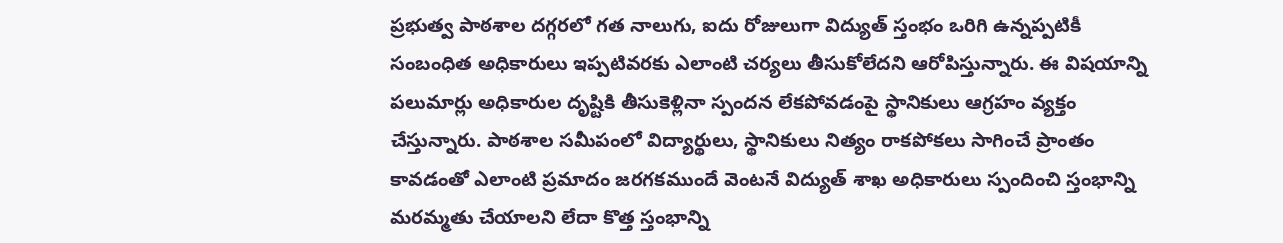ప్రభుత్వ పాఠశాల దగ్గరలో గత నాలుగు, ఐదు రోజులుగా విద్యుత్ స్తంభం ఒరిగి ఉన్నప్పటికీ సంబంధిత అధికారులు ఇప్పటివరకు ఎలాంటి చర్యలు తీసుకోలేదని ఆరోపిస్తున్నారు. ఈ విషయాన్ని పలుమార్లు అధికారుల దృష్టికి తీసుకెళ్లినా స్పందన లేకపోవడంపై స్థానికులు ఆగ్రహం వ్యక్తం చేస్తున్నారు. పాఠశాల సమీపంలో విద్యార్థులు, స్థానికులు నిత్యం రాకపోకలు సాగించే ప్రాంతం కావడంతో ఎలాంటి ప్రమాదం జరగకముందే వెంటనే విద్యుత్ శాఖ అధికారులు స్పందించి స్తంభాన్ని మరమ్మతు చేయాలని లేదా కొత్త స్తంభాన్ని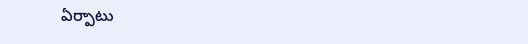ఏర్పాటు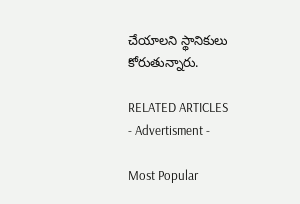చేయాలని స్థానికులు కోరుతున్నారు.

RELATED ARTICLES
- Advertisment -

Most Popular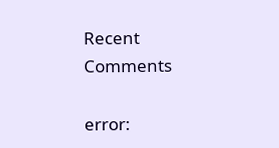Recent Comments

error: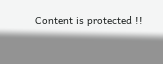Content is protected !!